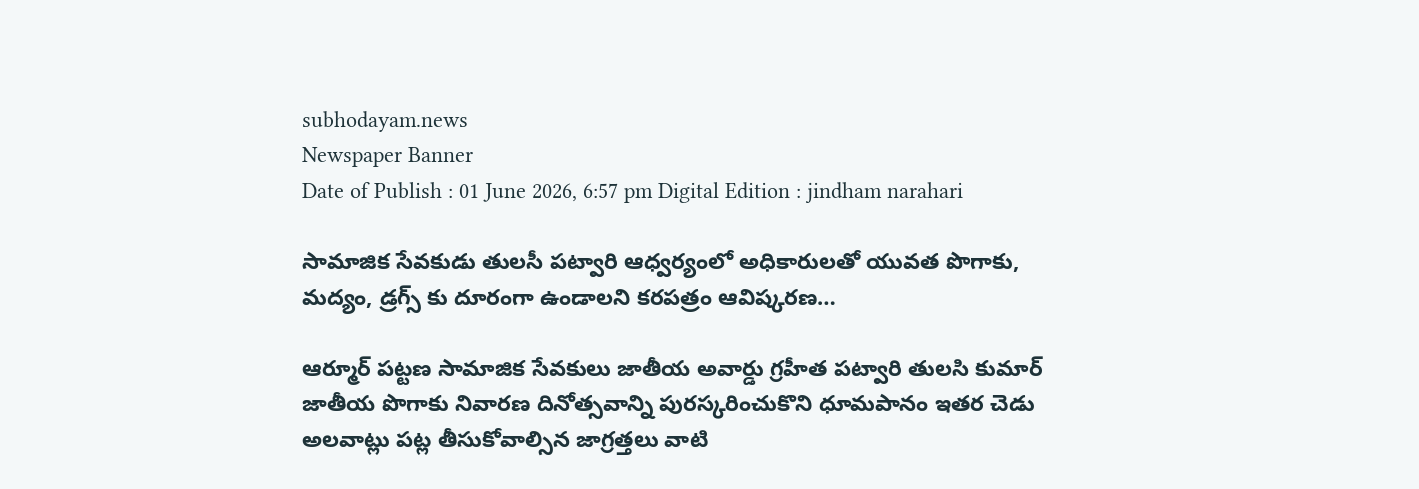subhodayam.news
Newspaper Banner
Date of Publish : 01 June 2026, 6:57 pm Digital Edition : jindham narahari

సామాజిక సేవకుడు తులసీ పట్వారి ఆధ్వర్యంలో అధికారులతో యువత పొగాకు, మద్యం, డ్రగ్స్ కు దూరంగా ఉండాలని కరపత్రం ఆవిష్కరణ…

ఆర్మూర్ పట్టణ సామాజిక సేవకులు జాతీయ అవార్డు గ్రహీత పట్వారి తులసి కుమార్ జాతీయ పొగాకు నివారణ దినోత్సవాన్ని పురస్కరించుకొని ధూమపానం ఇతర చెడు అలవాట్లు పట్ల తీసుకోవాల్సిన జాగ్రత్తలు వాటి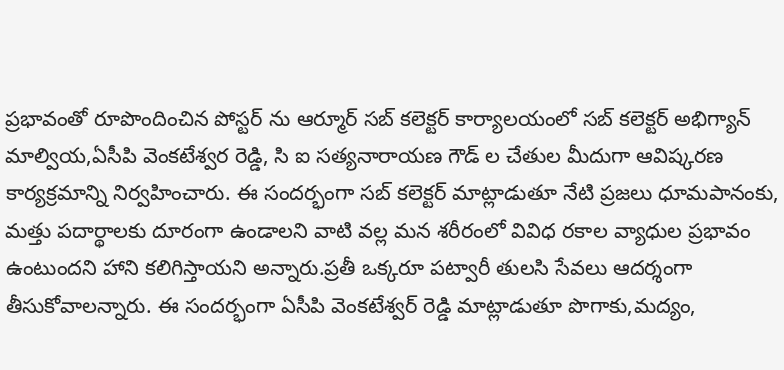ప్రభావంతో రూపొందించిన పోస్టర్ ను ఆర్మూర్ సబ్ కలెక్టర్ కార్యాలయంలో సబ్ కలెక్టర్ అభిగ్యాన్ మాల్వియ,ఏసీపి వెంకటేశ్వర రెడ్డి, సి ఐ సత్యనారాయణ గౌడ్ ల చేతుల మీదుగా ఆవిష్కరణ కార్యక్రమాన్ని నిర్వహించారు. ఈ సందర్భంగా సబ్ కలెక్టర్ మాట్లాడుతూ నేటి ప్రజలు ధూమపానంకు, మత్తు పదార్థాలకు దూరంగా ఉండాలని వాటి వల్ల మన శరీరంలో వివిధ రకాల వ్యాధుల ప్రభావం ఉంటుందని హాని కలిగిస్తాయని అన్నారు.ప్రతీ ఒక్కరూ పట్వారీ తులసి సేవలు ఆదర్శంగా తీసుకోవాలన్నారు. ఈ సందర్భంగా ఏసీపి వెంకటేశ్వర్ రెడ్డి మాట్లాడుతూ పొగాకు,మద్యం,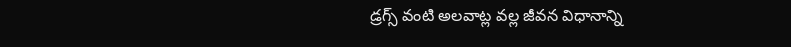డ్రగ్స్ వంటి అలవాట్ల వల్ల జీవన విధానాన్ని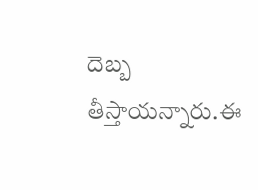దెబ్బ తీస్తాయన్నారు.ఈ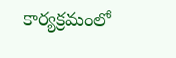కార్యక్రమంలో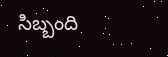సిబ్బంది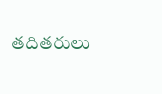తదితరులు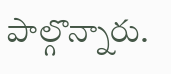పాల్గొన్నారు.